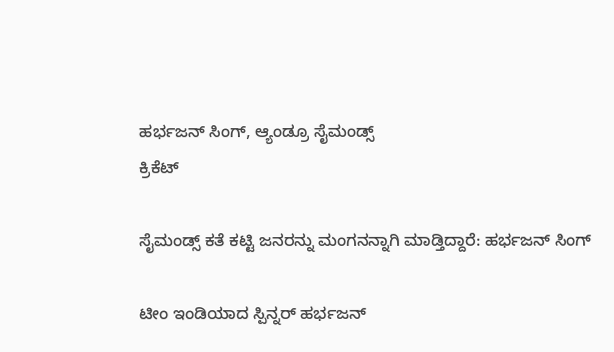ಹರ್ಭಜನ್ ಸಿಂಗ್, ಆ್ಯಂಡ್ರೂ ಸೈಮಂಡ್ಸ್
ಕ್ರಿಕೆಟ್

ಸೈಮಂಡ್ಸ್ ಕತೆ ಕಟ್ಟಿ ಜನರನ್ನು ಮಂಗನನ್ನಾಗಿ ಮಾಡ್ತಿದ್ದಾರೆ: ಹರ್ಭಜನ್ ಸಿಂಗ್

ಟೀಂ ಇಂಡಿಯಾದ ಸ್ಪಿನ್ನರ್ ಹರ್ಭಜನ್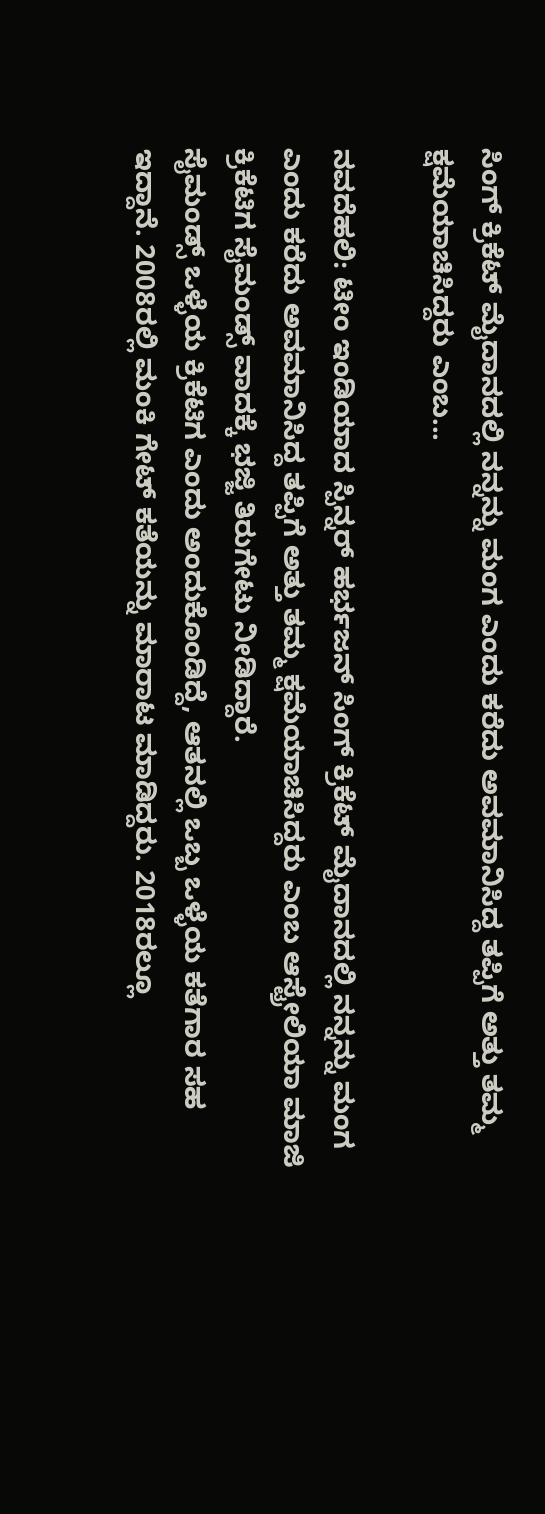ಸಿಂಗ್ ಕ್ರಿಕೆಟ್ ಮೈದಾನದಲ್ಲಿ ನನ್ನನ್ನು ಮಂಗ ಎಂದು ಕರೆದು ಅವಮಾನಿಸಿದ್ದ ತಪ್ಪಿಗೆ ಅತ್ತು ತಮ್ಮ ಕ್ಷಮೆಯಾಚಿಸಿದ್ದರು ಎಂಬ...

ನವದೆಹಲಿ: ಟೀಂ ಇಂಡಿಯಾದ ಸ್ಪಿನ್ನರ್ ಹರ್ಭಜನ್ ಸಿಂಗ್ ಕ್ರಿಕೆಟ್ ಮೈದಾನದಲ್ಲಿ ನನ್ನನ್ನು ಮಂಗ ಎಂದು ಕರೆದು ಅವಮಾನಿಸಿದ್ದ ತಪ್ಪಿಗೆ ಅತ್ತು ತಮ್ಮ ಕ್ಷಮೆಯಾಚಿಸಿದ್ದರು ಎಂಬ ಆಸ್ಟ್ರೇಲಿಯಾ ಮಾಜಿ ಕ್ರಿಕೆಟಿಗ ಸೈಮಂಡ್ಸ್ ವಾದಕ್ಕೆ ಭಜ್ಜಿ ತಿರುಗೇಟು ನೀಡಿದ್ದಾರೆ.
ಸೈಮಂಡ್ಸ್ ಒಳ್ಳೆಯ ಕ್ರಿಕೆಟಿಗ ಎಂದು ಅಂದುಕೊಂಡಿದ್ದೆ, ಆತನಲ್ಲಿ ಒಬ್ಬ ಒಳ್ಳೆಯ ಕತೆಗಾರ ಸಹ ಇದ್ದಾನೆ. 2008ರಲ್ಲಿ ಮಂಕಿ ಗೇಟ್ ಕತೆಯನ್ನು ಮಾರಾಟ ಮಾಡಿದ್ದರು. 2018ರಲ್ಲೂ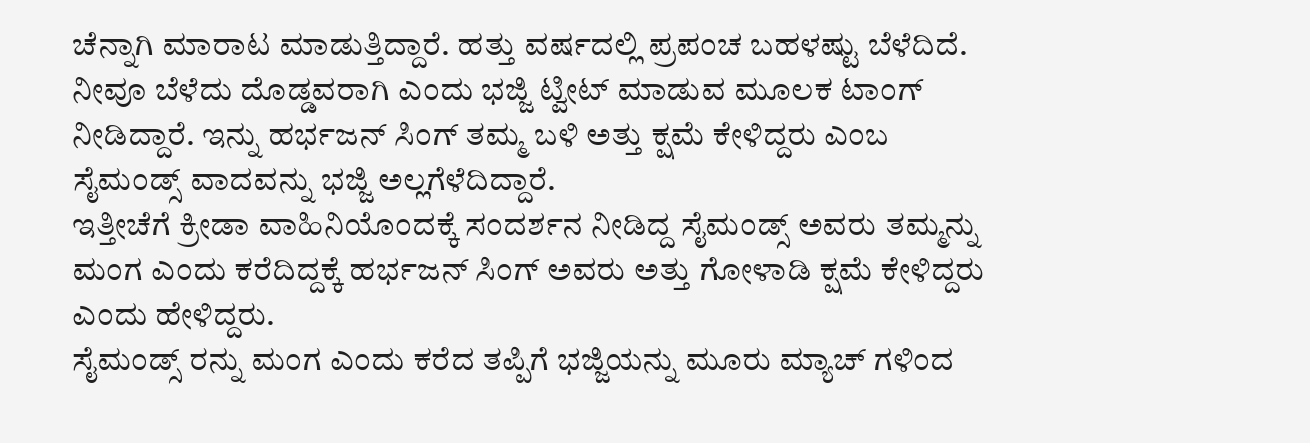ಚೆನ್ನಾಗಿ ಮಾರಾಟ ಮಾಡುತ್ತಿದ್ದಾರೆ. ಹತ್ತು ವರ್ಷದಲ್ಲಿ ಪ್ರಪಂಚ ಬಹಳಷ್ಟು ಬೆಳೆದಿದೆ. ನೀವೂ ಬೆಳೆದು ದೊಡ್ಡವರಾಗಿ ಎಂದು ಭಜ್ಜಿ ಟ್ವೀಟ್ ಮಾಡುವ ಮೂಲಕ ಟಾಂಗ್ ನೀಡಿದ್ದಾರೆ. ಇನ್ನು ಹರ್ಭಜನ್ ಸಿಂಗ್ ತಮ್ಮ ಬಳಿ ಅತ್ತು ಕ್ಷಮೆ ಕೇಳಿದ್ದರು ಎಂಬ ಸೈಮಂಡ್ಸ್ ವಾದವನ್ನು ಭಜ್ಜಿ ಅಲ್ಲಗೆಳೆದಿದ್ದಾರೆ.
ಇತ್ತೀಚೆಗೆ ಕ್ರೀಡಾ ವಾಹಿನಿಯೊಂದಕ್ಕೆ ಸಂದರ್ಶನ ನೀಡಿದ್ದ ಸೈಮಂಡ್ಸ್ ಅವರು ತಮ್ಮನ್ನು ಮಂಗ ಎಂದು ಕರೆದಿದ್ದಕ್ಕೆ ಹರ್ಭಜನ್ ಸಿಂಗ್ ಅವರು ಅತ್ತು ಗೋಳಾಡಿ ಕ್ಷಮೆ ಕೇಳಿದ್ದರು ಎಂದು ಹೇಳಿದ್ದರು.
ಸೈಮಂಡ್ಸ್ ರನ್ನು ಮಂಗ ಎಂದು ಕರೆದ ತಪ್ಪಿಗೆ ಭಜ್ಜಿಯನ್ನು ಮೂರು ಮ್ಯಾಚ್ ಗಳಿಂದ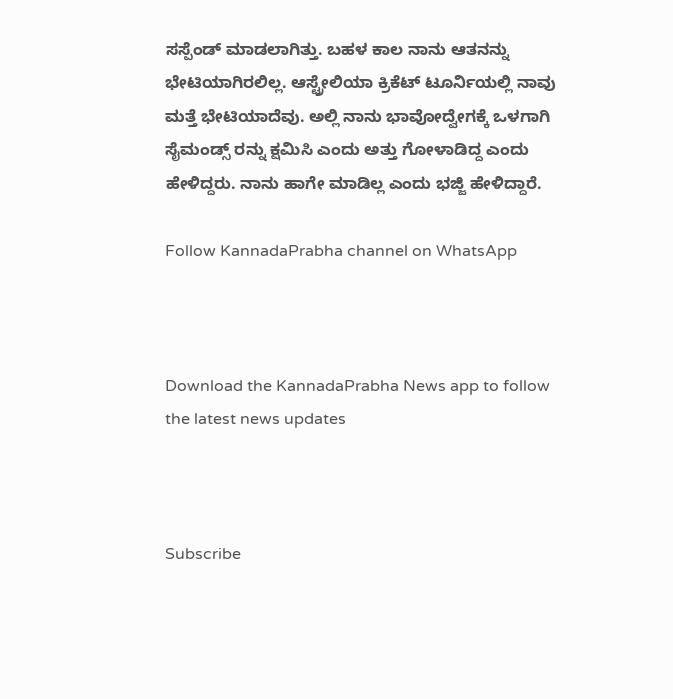ಸಸ್ಪೆಂಡ್ ಮಾಡಲಾಗಿತ್ತು. ಬಹಳ ಕಾಲ ನಾನು ಆತನನ್ನು ಭೇಟಿಯಾಗಿರಲಿಲ್ಲ. ಆಸ್ಟ್ರೇಲಿಯಾ ಕ್ರಿಕೆಟ್ ಟೂರ್ನಿಯಲ್ಲಿ ನಾವು ಮತ್ತೆ ಭೇಟಿಯಾದೆವು. ಅಲ್ಲಿ ನಾನು ಭಾವೋದ್ವೇಗಕ್ಕೆ ಒಳಗಾಗಿ ಸೈಮಂಡ್ಸ್ ರನ್ನು ಕ್ಷಮಿಸಿ ಎಂದು ಅತ್ತು ಗೋಳಾಡಿದ್ದ ಎಂದು ಹೇಳಿದ್ದರು. ನಾನು ಹಾಗೇ ಮಾಡಿಲ್ಲ ಎಂದು ಭಜ್ಜಿ ಹೇಳಿದ್ದಾರೆ.

Follow KannadaPrabha channel on WhatsApp



Download the KannadaPrabha News app to follow the latest news updates



Subscribe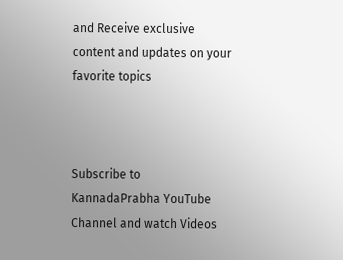and Receive exclusive content and updates on your favorite topics



Subscribe to KannadaPrabha YouTube Channel and watch Videos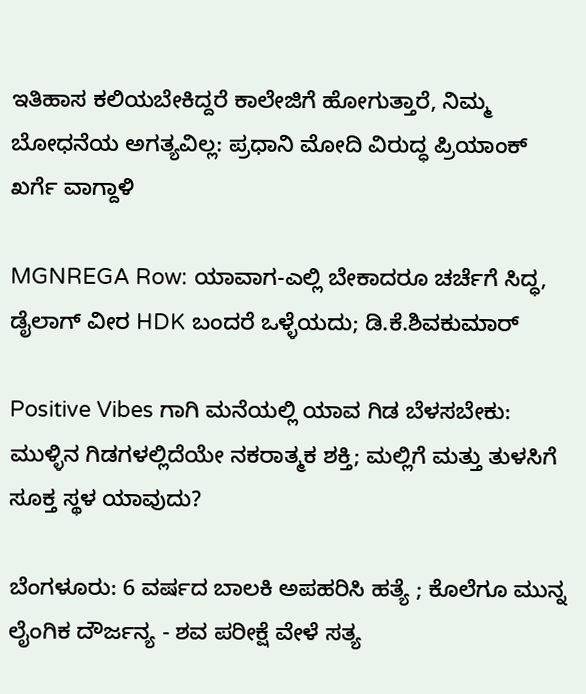ಇತಿಹಾಸ ಕಲಿಯಬೇಕಿದ್ದರೆ ಕಾಲೇಜಿಗೆ ಹೋಗುತ್ತಾರೆ, ನಿಮ್ಮ ಬೋಧನೆಯ ಅಗತ್ಯವಿಲ್ಲ: ಪ್ರಧಾನಿ ಮೋದಿ ವಿರುದ್ಧ ಪ್ರಿಯಾಂಕ್ ಖರ್ಗೆ ವಾಗ್ದಾಳಿ

MGNREGA Row: ಯಾವಾಗ-ಎಲ್ಲಿ ಬೇಕಾದರೂ ಚರ್ಚೆಗೆ ಸಿದ್ಧ, ಡೈಲಾಗ್‌ ವೀರ HDK ಬಂದರೆ ಒಳ್ಳೆಯದು; ಡಿ.ಕೆ.ಶಿವಕುಮಾರ್

Positive Vibes ಗಾಗಿ ಮನೆಯಲ್ಲಿ ಯಾವ ಗಿಡ ಬೆಳಸಬೇಕು: ಮುಳ್ಳಿನ ಗಿಡಗಳಲ್ಲಿದೆಯೇ ನಕರಾತ್ಮಕ ಶಕ್ತಿ; ಮಲ್ಲಿಗೆ ಮತ್ತು ತುಳಸಿಗೆ ಸೂಕ್ತ ಸ್ಥಳ ಯಾವುದು?

ಬೆಂಗಳೂರು: 6 ವರ್ಷದ ಬಾಲಕಿ ಅಪಹರಿಸಿ ಹತ್ಯೆ ; ಕೊಲೆಗೂ ಮುನ್ನ ಲೈಂಗಿಕ ದೌರ್ಜನ್ಯ - ಶವ ಪರೀಕ್ಷೆ ವೇಳೆ ಸತ್ಯ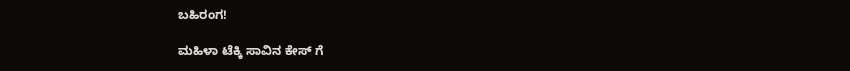ಬಹಿರಂಗ!

ಮಹಿಳಾ ಟೆಕ್ಕಿ ಸಾವಿನ ಕೇಸ್ ಗೆ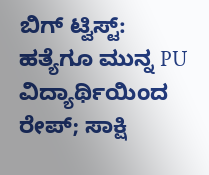ಬಿಗ್ ಟ್ವಿಸ್ಟ್: ಹತ್ಯೆಗೂ ಮುನ್ನ PU ವಿದ್ಯಾರ್ಥಿಯಿಂದ ರೇಪ್; ಸಾಕ್ಷಿ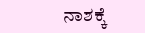ನಾಶಕ್ಕೆ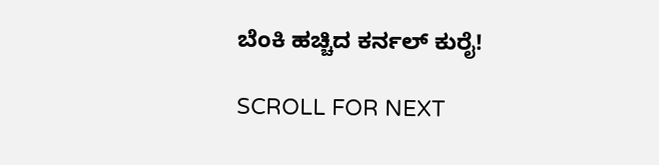ಬೆಂಕಿ ಹಚ್ಚಿದ ಕರ್ನಲ್ ಕುರೈ!

SCROLL FOR NEXT